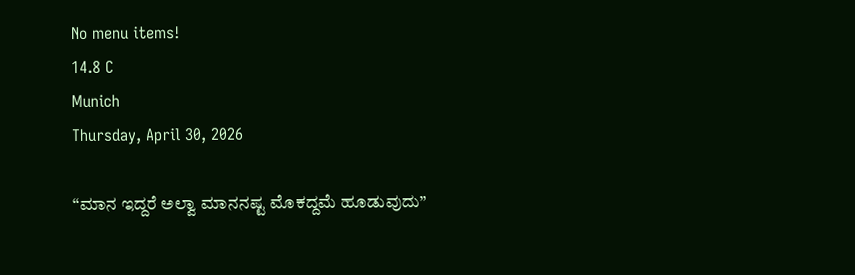No menu items!
14.8 C
Munich
Thursday, April 30, 2026

“ಮಾನ ಇದ್ದರೆ ಅಲ್ವಾ ಮಾನನಷ್ಟ ಮೊಕದ್ದಮೆ ಹೂಡುವುದು”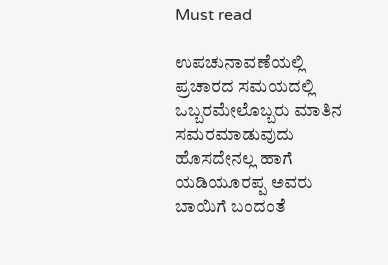Must read

ಉಪಚುನಾವಣೆಯಲ್ಲಿ ಪ್ರಚಾರದ ಸಮಯದಲ್ಲಿ ಒಬ್ಬರಮೇಲೊಬ್ಬರು ಮಾತಿನ ಸಮರ‌ಮಾಡುವುದು ಹೊಸದೇನಲ್ಲ ಹಾಗೆ ಯಡಿಯೂರಪ್ಪ ಅವರು ಬಾಯಿಗೆ ಬಂದಂತೆ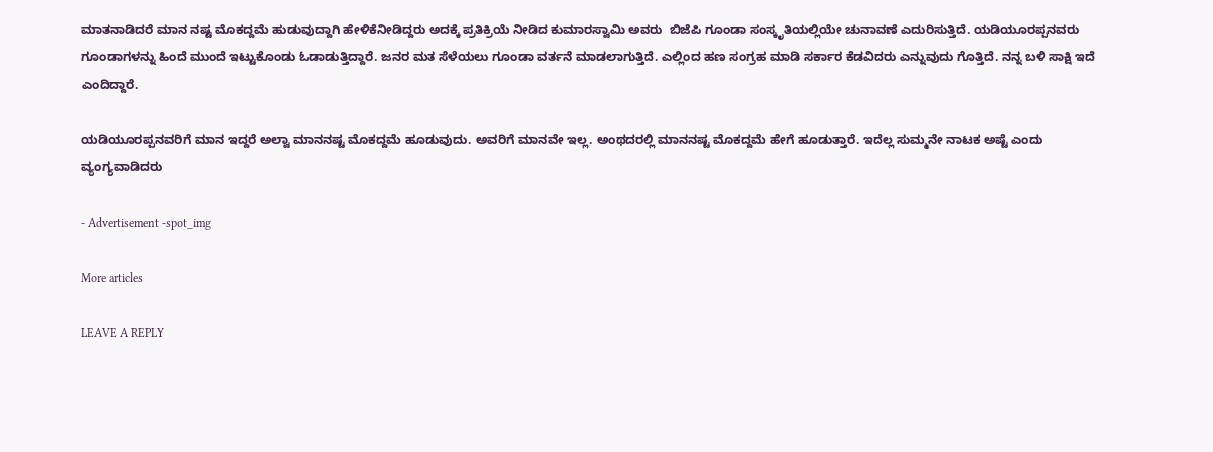ಮಾತನಾಡಿದರೆ ಮಾನ ನಷ್ಟ ಮೊಕದ್ದಮೆ ಹುಡುವುದ್ದಾಗಿ ಹೇಳಿಕೆ‌ನೀಡಿದ್ದರು ಅದಕ್ಕೆ ಪ್ರತಿಕ್ರಿಯೆ ನೀಡಿದ ಕುಮಾರಸ್ವಾಮಿ ಅವರು  ಬಿಜೆಪಿ ಗೂಂಡಾ ಸಂಸ್ಕೃತಿಯಲ್ಲಿಯೇ ಚುನಾವಣೆ ಎದುರಿಸುತ್ತಿದೆ. ಯಡಿಯೂರಪ್ಪನವರು ಗೂಂಡಾಗಳನ್ನು ಹಿಂದೆ ಮುಂದೆ ಇಟ್ಟುಕೊಂಡು ಓಡಾಡುತ್ತಿದ್ದಾರೆ. ಜನರ ಮತ ಸೆಳೆಯಲು ಗೂಂಡಾ ವರ್ತನೆ ಮಾಡಲಾಗುತ್ತಿದೆ. ಎಲ್ಲಿಂದ ಹಣ ಸಂಗ್ರಹ ಮಾಡಿ ಸರ್ಕಾರ ಕೆಡವಿದರು ಎನ್ನುವುದು ಗೊತ್ತಿದೆ. ನನ್ನ ಬಳಿ ಸಾಕ್ಷಿ ಇದೆ ಎಂದಿದ್ದಾರೆ.

ಯಡಿಯೂರಪ್ಪನವರಿಗೆ ಮಾನ ಇದ್ದರೆ ಅಲ್ವಾ ಮಾನನಷ್ಟ ಮೊಕದ್ದಮೆ ಹೂಡುವುದು. ಅವರಿಗೆ ಮಾನವೇ ಇಲ್ಲ. ಅಂಥದರಲ್ಲಿ ಮಾನನಷ್ಟ ಮೊಕದ್ದಮೆ ಹೇಗೆ ಹೂಡುತ್ತಾರೆ. ಇದೆಲ್ಲ ಸುಮ್ಮನೇ ನಾಟಕ ಅಷ್ಟೆ ಎಂದು ವ್ಯಂಗ್ಯವಾಡಿದರು

- Advertisement -spot_img

More articles

LEAVE A REPLY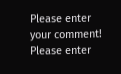Please enter your comment!
Please enter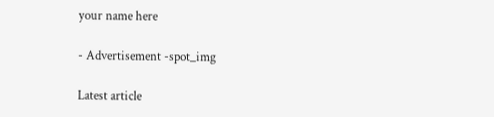your name here

- Advertisement -spot_img

Latest article